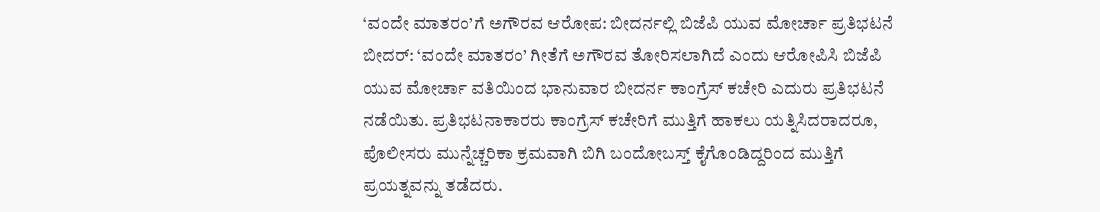‘ವಂದೇ ಮಾತರಂ’ಗೆ ಅಗೌರವ ಆರೋಪ: ಬೀದರ್ನಲ್ಲಿ ಬಿಜೆಪಿ ಯುವ ಮೋರ್ಚಾ ಪ್ರತಿಭಟನೆ
ಬೀದರ್: ‘ವಂದೇ ಮಾತರಂ’ ಗೀತೆಗೆ ಅಗೌರವ ತೋರಿಸಲಾಗಿದೆ ಎಂದು ಆರೋಪಿಸಿ ಬಿಜೆಪಿ ಯುವ ಮೋರ್ಚಾ ವತಿಯಿಂದ ಭಾನುವಾರ ಬೀದರ್ನ ಕಾಂಗ್ರೆಸ್ ಕಚೇರಿ ಎದುರು ಪ್ರತಿಭಟನೆ ನಡೆಯಿತು. ಪ್ರತಿಭಟನಾಕಾರರು ಕಾಂಗ್ರೆಸ್ ಕಚೇರಿಗೆ ಮುತ್ತಿಗೆ ಹಾಕಲು ಯತ್ನಿಸಿದರಾದರೂ, ಪೊಲೀಸರು ಮುನ್ನೆಚ್ಚರಿಕಾ ಕ್ರಮವಾಗಿ ಬಿಗಿ ಬಂದೋಬಸ್ತ್ ಕೈಗೊಂಡಿದ್ದರಿಂದ ಮುತ್ತಿಗೆ ಪ್ರಯತ್ನವನ್ನು ತಡೆದರು.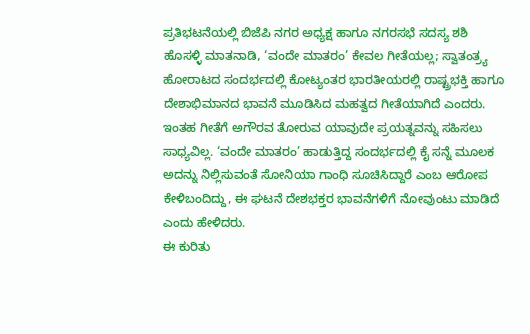ಪ್ರತಿಭಟನೆಯಲ್ಲಿ ಬಿಜೆಪಿ ನಗರ ಅಧ್ಯಕ್ಷ ಹಾಗೂ ನಗರಸಭೆ ಸದಸ್ಯ ಶಶಿ ಹೊಸಳ್ಳಿ ಮಾತನಾಡಿ, ‘ವಂದೇ ಮಾತರಂ’ ಕೇವಲ ಗೀತೆಯಲ್ಲ; ಸ್ವಾತಂತ್ರ್ಯ ಹೋರಾಟದ ಸಂದರ್ಭದಲ್ಲಿ ಕೋಟ್ಯಂತರ ಭಾರತೀಯರಲ್ಲಿ ರಾಷ್ಟ್ರಭಕ್ತಿ ಹಾಗೂ ದೇಶಾಭಿಮಾನದ ಭಾವನೆ ಮೂಡಿಸಿದ ಮಹತ್ವದ ಗೀತೆಯಾಗಿದೆ ಎಂದರು.
ಇಂತಹ ಗೀತೆಗೆ ಅಗೌರವ ತೋರುವ ಯಾವುದೇ ಪ್ರಯತ್ನವನ್ನು ಸಹಿಸಲು ಸಾಧ್ಯವಿಲ್ಲ. ‘ವಂದೇ ಮಾತರಂ’ ಹಾಡುತ್ತಿದ್ದ ಸಂದರ್ಭದಲ್ಲಿ ಕೈ ಸನ್ನೆ ಮೂಲಕ ಅದನ್ನು ನಿಲ್ಲಿಸುವಂತೆ ಸೋನಿಯಾ ಗಾಂಧಿ ಸೂಚಿಸಿದ್ದಾರೆ ಎಂಬ ಆರೋಪ ಕೇಳಿಬಂದಿದ್ದು, ಈ ಘಟನೆ ದೇಶಭಕ್ತರ ಭಾವನೆಗಳಿಗೆ ನೋವುಂಟು ಮಾಡಿದೆ ಎಂದು ಹೇಳಿದರು.
ಈ ಕುರಿತು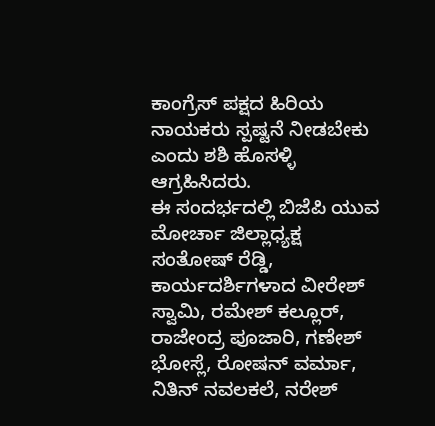ಕಾಂಗ್ರೆಸ್ ಪಕ್ಷದ ಹಿರಿಯ ನಾಯಕರು ಸ್ಪಷ್ಟನೆ ನೀಡಬೇಕು ಎಂದು ಶಶಿ ಹೊಸಳ್ಳಿ ಆಗ್ರಹಿಸಿದರು.
ಈ ಸಂದರ್ಭದಲ್ಲಿ ಬಿಜೆಪಿ ಯುವ ಮೋರ್ಚಾ ಜಿಲ್ಲಾಧ್ಯಕ್ಷ ಸಂತೋಷ್ ರೆಡ್ಡಿ, ಕಾರ್ಯದರ್ಶಿಗಳಾದ ವೀರೇಶ್ ಸ್ವಾಮಿ, ರಮೇಶ್ ಕಲ್ಲೂರ್, ರಾಜೇಂದ್ರ ಪೂಜಾರಿ, ಗಣೇಶ್ ಭೋಸ್ಲೆ, ರೋಷನ್ ವರ್ಮಾ, ನಿತಿನ್ ನವಲಕಲೆ, ನರೇಶ್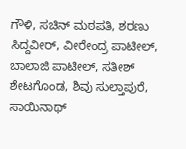ಗೌಳಿ, ಸಚಿನ್ ಮಠಪತಿ, ಶರಣು ಸಿದ್ದವೀರ್, ವೀರೇಂದ್ರ ಪಾಟೀಲ್, ಬಾಲಾಜಿ ಪಾಟೀಲ್, ಸತೀಶ್ ಶೇಟಗೊಂಡ, ಶಿವು ಸುಲ್ತಾಪುರೆ, ಸಾಯಿನಾಥ್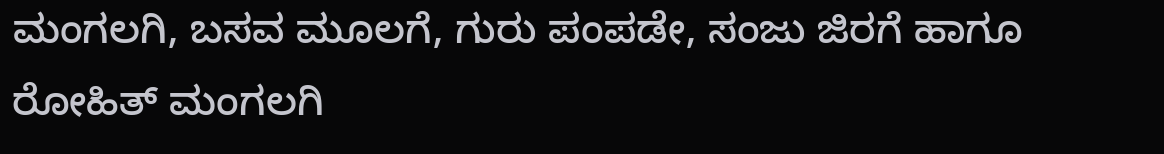ಮಂಗಲಗಿ, ಬಸವ ಮೂಲಗೆ, ಗುರು ಪಂಪಡೇ, ಸಂಜು ಜಿರಗೆ ಹಾಗೂ ರೋಹಿತ್ ಮಂಗಲಗಿ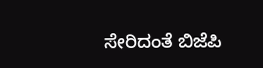ಸೇರಿದಂತೆ ಬಿಜೆಪಿ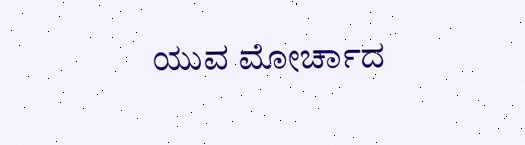ಯುವ ಮೋರ್ಚಾದ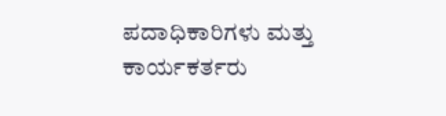ಪದಾಧಿಕಾರಿಗಳು ಮತ್ತು ಕಾರ್ಯಕರ್ತರು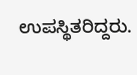ಉಪಸ್ಥಿತರಿದ್ದರು.